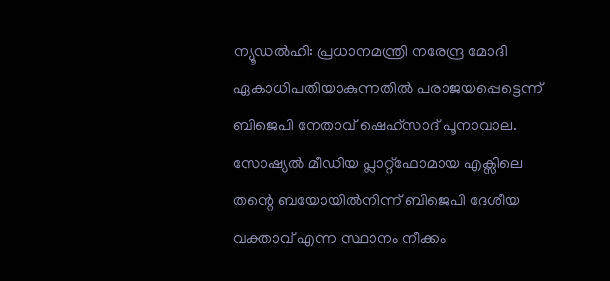ന്യൂഡൽഹി: പ്രധാനമന്ത്രി നരേന്ദ്ര മോദി ഏകാധിപതിയാകുന്നതിൽ പരാജയപ്പെട്ടെന്ന് ബിജെപി നേതാവ് ഷെഹ്സാദ് പൂനാവാല. സോഷ്യൽ മീഡിയ പ്ലാറ്റ്ഫോമായ എക്സിലെ തന്റെ ബയോയിൽനിന്ന് ബിജെപി ദേശീയ വക്താവ് എന്ന സ്ഥാനം നീക്കം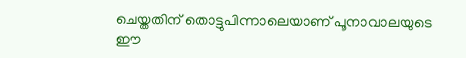ചെയ്തതിന് തൊട്ടുപിന്നാലെയാണ് പൂനാവാലയുടെ ഈ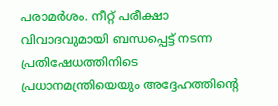പരാമർശം. നീറ്റ് പരീക്ഷാ വിവാദവുമായി ബന്ധപ്പെട്ട് നടന്ന പ്രതിഷേധത്തിനിടെ പ്രധാനമന്ത്രിയെയും അദ്ദേഹത്തിന്റെ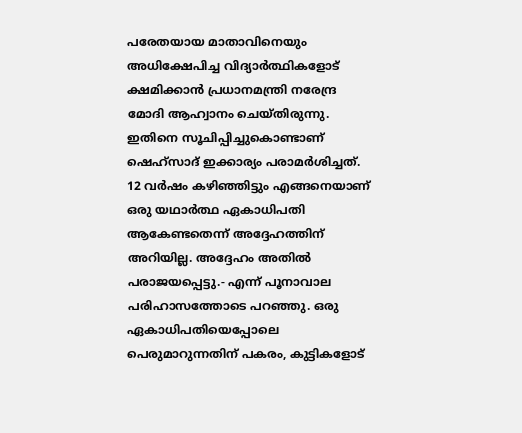പരേതയായ മാതാവിനെയും അധിക്ഷേപിച്ച വിദ്യാർത്ഥികളോട് ക്ഷമിക്കാൻ പ്രധാനമന്ത്രി നരേന്ദ്ര മോദി ആഹ്വാനം ചെയ്തിരുന്നു. ഇതിനെ സൂചിപ്പിച്ചുകൊണ്ടാണ് ഷെഹ്സാദ് ഇക്കാര്യം പരാമർശിച്ചത്.
12 വർഷം കഴിഞ്ഞിട്ടും എങ്ങനെയാണ് ഒരു യഥാർത്ഥ ഏകാധിപതി ആകേണ്ടതെന്ന് അദ്ദേഹത്തിന് അറിയില്ല. അദ്ദേഹം അതിൽ പരാജയപ്പെട്ടു.- എന്ന് പൂനാവാല പരിഹാസത്തോടെ പറഞ്ഞു. ഒരു ഏകാധിപതിയെപ്പോലെ പെരുമാറുന്നതിന് പകരം, കുട്ടികളോട്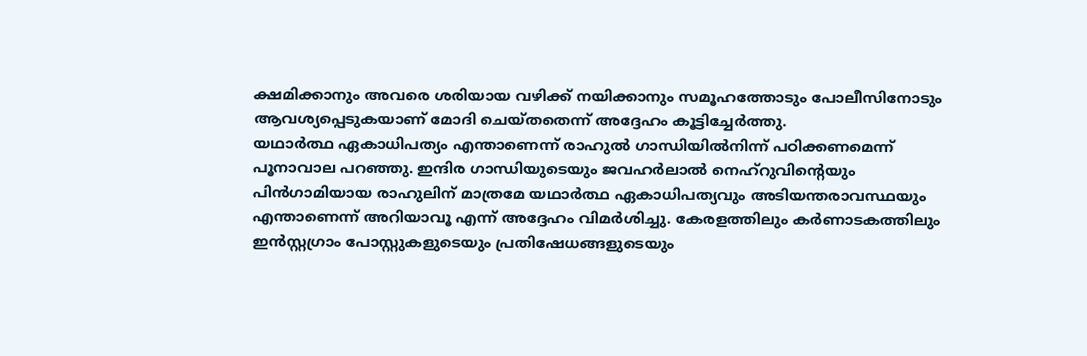ക്ഷമിക്കാനും അവരെ ശരിയായ വഴിക്ക് നയിക്കാനും സമൂഹത്തോടും പോലീസിനോടും ആവശ്യപ്പെടുകയാണ് മോദി ചെയ്തതെന്ന് അദ്ദേഹം കൂട്ടിച്ചേർത്തു.
യഥാർത്ഥ ഏകാധിപത്യം എന്താണെന്ന് രാഹുൽ ഗാന്ധിയിൽനിന്ന് പഠിക്കണമെന്ന് പൂനാവാല പറഞ്ഞു. ഇന്ദിര ഗാന്ധിയുടെയും ജവഹർലാൽ നെഹ്റുവിന്റെയും പിൻഗാമിയായ രാഹുലിന് മാത്രമേ യഥാർത്ഥ ഏകാധിപത്യവും അടിയന്തരാവസ്ഥയും എന്താണെന്ന് അറിയാവൂ എന്ന് അദ്ദേഹം വിമർശിച്ചു. കേരളത്തിലും കർണാടകത്തിലും ഇൻസ്റ്റഗ്രാം പോസ്റ്റുകളുടെയും പ്രതിഷേധങ്ങളുടെയും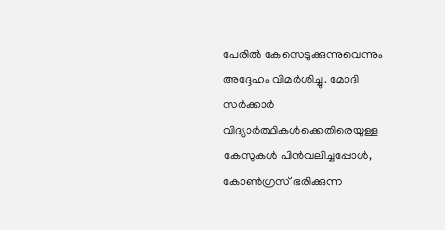പേരിൽ കേസെടുക്കുന്നുവെന്നും അദ്ദേഹം വിമർശിച്ചു. മോദി സർക്കാർ വിദ്യാർത്ഥികൾക്കെതിരെയുള്ള കേസുകൾ പിൻവലിച്ചപ്പോൾ, കോൺഗ്രസ് ഭരിക്കുന്ന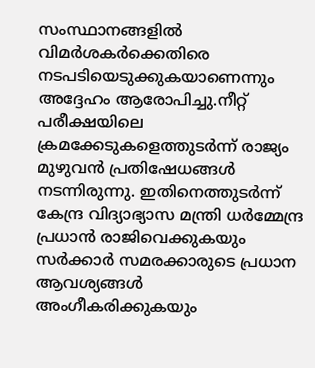സംസ്ഥാനങ്ങളിൽ വിമർശകർക്കെതിരെ നടപടിയെടുക്കുകയാണെന്നും അദ്ദേഹം ആരോപിച്ചു.നീറ്റ് പരീക്ഷയിലെ ക്രമക്കേടുകളെത്തുടർന്ന് രാജ്യം മുഴുവൻ പ്രതിഷേധങ്ങൾ നടന്നിരുന്നു. ഇതിനെത്തുടർന്ന് കേന്ദ്ര വിദ്യാഭ്യാസ മന്ത്രി ധർമ്മേന്ദ്ര പ്രധാൻ രാജിവെക്കുകയും സർക്കാർ സമരക്കാരുടെ പ്രധാന ആവശ്യങ്ങൾ അംഗീകരിക്കുകയും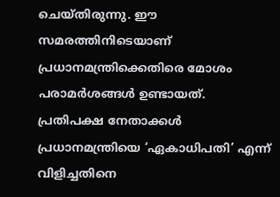ചെയ്തിരുന്നു. ഈ സമരത്തിനിടെയാണ് പ്രധാനമന്ത്രിക്കെതിരെ മോശം പരാമർശങ്ങൾ ഉണ്ടായത്. പ്രതിപക്ഷ നേതാക്കൾ പ്രധാനമന്ത്രിയെ ‘ഏകാധിപതി’ എന്ന് വിളിച്ചതിനെ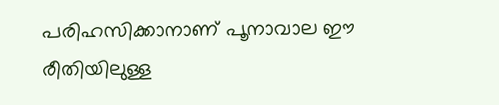പരിഹസിക്കാനാണ് പൂനാവാല ഈ രീതിയിലുള്ള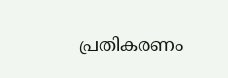പ്രതികരണം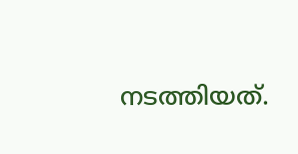നടത്തിയത്.